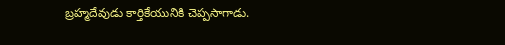బ్రహ్మదేవుడు కార్తికేయునికి చెప్పసాగాడు.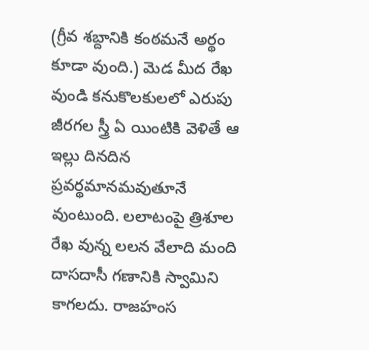(గ్రీవ శబ్దానికి కంఠమనే అర్థం కూడా వుంది.) మెడ మీద రేఖ వుండి కనుకొలకులలో ఎరుపు జీరగల స్త్రీ ఏ యింటికి వెళితే ఆ ఇల్లు దినదిన ప్రవర్థమానమవుతూనే వుంటుంది. లలాటంపై త్రిశూల రేఖ వున్న లలన వేలాది మంది దాసదాసీ గణానికి స్వామిని కాగలదు. రాజహంస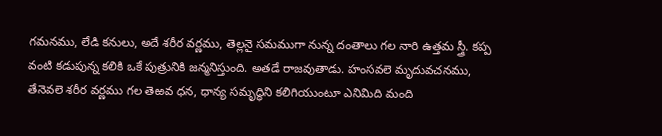గమనము, లేడి కనులు, అదే శరీర వర్ణము, తెల్లనై సమముగా నున్న దంతాలు గల నారి ఉత్తమ స్త్రీ. కప్ప వంటి కడుపున్న కలికి ఒకే పుత్రునికి జన్మనిస్తుంది. అతడే రాజవుతాడు. హంసవలె మృదువచనము, తేనెవలె శరీర వర్ణము గల తెఱవ ధన, ధాన్య సమృద్ధిని కలిగియుంటూ ఎనిమిది మంది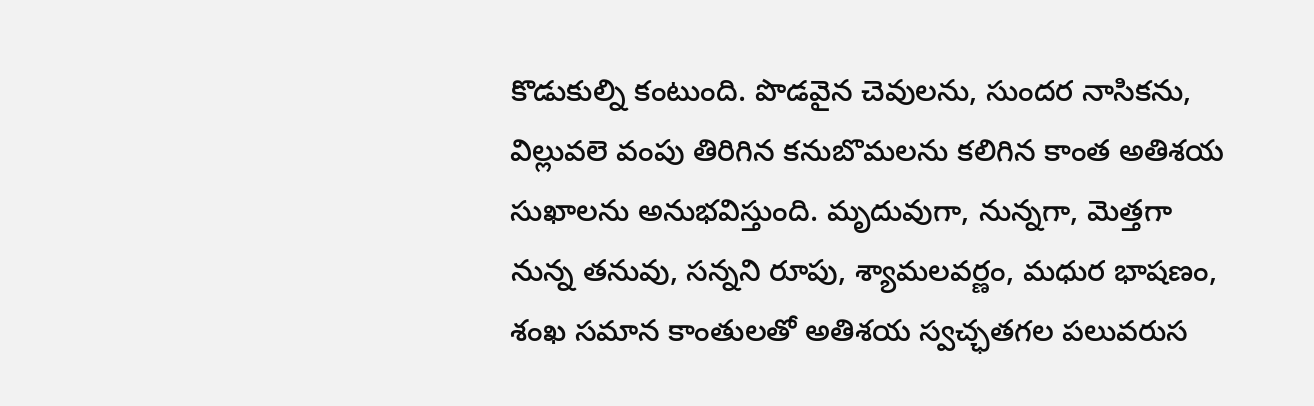కొడుకుల్ని కంటుంది. పొడవైన చెవులను, సుందర నాసికను, విల్లువలె వంపు తిరిగిన కనుబొమలను కలిగిన కాంత అతిశయ సుఖాలను అనుభవిస్తుంది. మృదువుగా, నున్నగా, మెత్తగా నున్న తనువు, సన్నని రూపు, శ్యామలవర్ణం, మధుర భాషణం, శంఖ సమాన కాంతులతో అతిశయ స్వచ్ఛతగల పలువరుస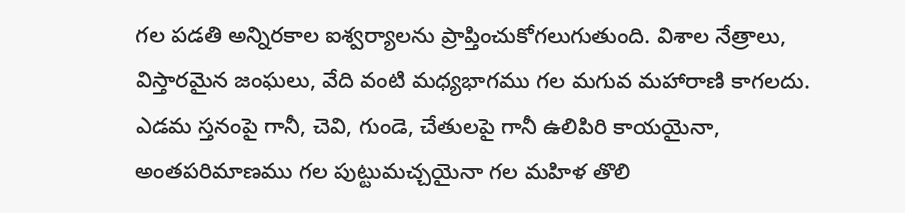గల పడతి అన్నిరకాల ఐశ్వర్యాలను ప్రాప్తించుకోగలుగుతుంది. విశాల నేత్రాలు, విస్తారమైన జంఘలు, వేది వంటి మధ్యభాగము గల మగువ మహారాణి కాగలదు. ఎడమ స్తనంపై గానీ, చెవి, గుండె, చేతులపై గానీ ఉలిపిరి కాయయైనా, అంతపరిమాణము గల పుట్టుమచ్చయైనా గల మహిళ తొలి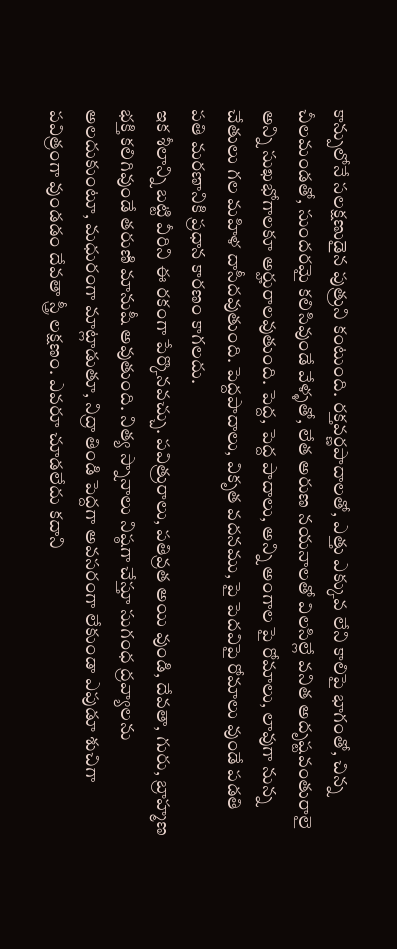కాన్పులోనే సలక్షణుడైన పుత్రుని కంటుంది. రక్తవర్ణపాదాలతో, ఎత్తు ఎక్కువ లేని కాలిపై భాగంతో, చిన్న చీలమండతో, సుందరమై కలిసివుండే వేళ్ళతో, లేత అరుణ నయనాలతో విలసిల్లే వనిత అదృష్టవంతురాలై అన్ని సుఖభోగాలకూ అర్హురాలవుతుంది. పెద్ద, పెద్ద పాదాలు, అన్ని అంగాల పై రోమాలు, లావుగా నున్న చేతులు గల మహిళ దాసీదవుతుంది. పెద్దపాదాలు, వికృత వదనము, పై పెదవిపై రోమాలు వుండే పడతి పతి మరణానికి ప్రధాన కారణం కాగలదు.
ఇక శీలాన్ని బట్టి వీరిని ఈ రకంగా పేర్కొనవచ్చు. పవిత్రురాలు, పతివ్రత అయి వుండి, దేవతా, గురు, బ్రాహ్మణ భక్తి కలిగివుండే తరుణి మానుషీ అవుతుంది. నిత్య స్నానాలు నిష్ఠగా చేస్తూ సుగంధ ద్రవ్యాలను అలదుకుంటూ, మధురంగా మాట్లాడుతూ, నిద్రా తిండి పెద్దగా అవసరంగా లేకుండా ఎపుడూ శుచిగా పవిత్రంగా వుండడం దేవతా స్త్రీ లక్షణం. ఎవరూ చూడలేదు కదాని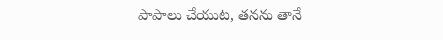పాపాలు చేయుట, తనను తానే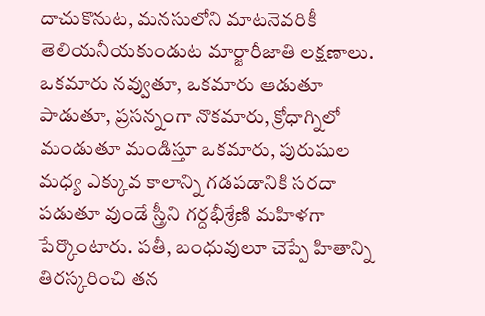దాచుకొనుట, మనసులోని మాటనెవరికీ తెలియనీయకుండుట మార్జారీజాతి లక్షణాలు. ఒకమారు నవ్వుతూ, ఒకమారు ఆడుతూ పాడుతూ, ప్రసన్నంగా నొకమారు, క్రోధాగ్నిలో మండుతూ మండిస్తూ ఒకమారు, పురుషుల మధ్య ఎక్కువ కాలాన్ని గడపడానికి సరదా పడుతూ వుండే స్త్రీని గర్దభీశ్రేణి మహిళగా పేర్కొంటారు. పతీ, బంధువులూ చెప్పే హితాన్ని తిరస్కరించి తన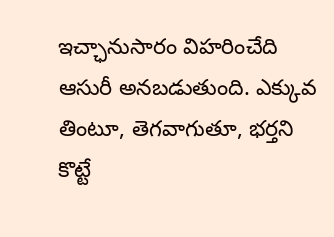ఇచ్ఛానుసారం విహరించేది ఆసురీ అనబడుతుంది. ఎక్కువ తింటూ, తెగవాగుతూ, భర్తని కొట్టే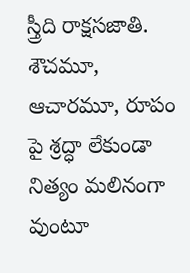స్త్రీది రాక్షసజాతి. శౌచమూ, ఆచారమూ, రూపం పై శ్రద్ధా లేకుండా నిత్యం మలినంగా వుంటూ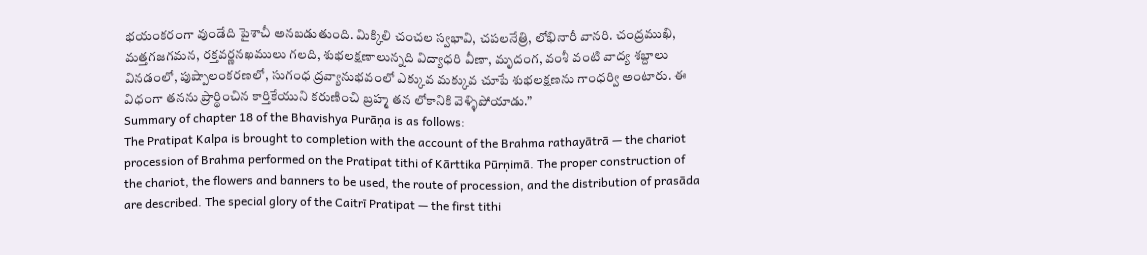భయంకరంగా వుండేది పైశాచీ అనబడుతుంది. మిక్కిలి చంచల స్వభావి, చపలనేత్రి, లోభినారీ వానరి. చంద్రముఖి, మత్తగజగమన, రక్తవర్ణనఖములు గలది, శుభలక్షణాలున్నది విద్యాధరి వీణా, మృదంగ, వంశీ వంటి వాద్య శబ్దాలు వినడంలో, పుష్పాలంకరణలో, సుగంధ ద్రవ్యానుభవంలో ఎక్కువ మక్కువ చూపే శుభలక్షణను గాంధర్వి అంటారు. ఈ విధంగా తనను ప్రార్థించిన కార్తికేయుని కరుణించి బ్రహ్మ తన లోకానికి వెళ్ళిపోయాడు.”
Summary of chapter 18 of the Bhavishya Purāṇa is as follows:
The Pratipat Kalpa is brought to completion with the account of the Brahma rathayātrā — the chariot procession of Brahma performed on the Pratipat tithi of Kārttika Pūrṇimā. The proper construction of the chariot, the flowers and banners to be used, the route of procession, and the distribution of prasāda are described. The special glory of the Caitrī Pratipat — the first tithi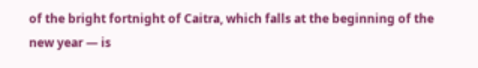of the bright fortnight of Caitra, which falls at the beginning of the new year — is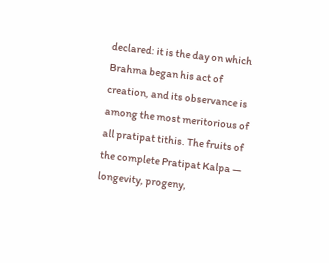declared: it is the day on which Brahma began his act of creation, and its observance is among the most meritorious of all pratipat tithis. The fruits of the complete Pratipat Kalpa — longevity, progeny,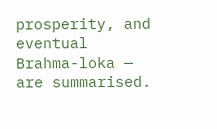prosperity, and eventual Brahma-loka — are summarised.